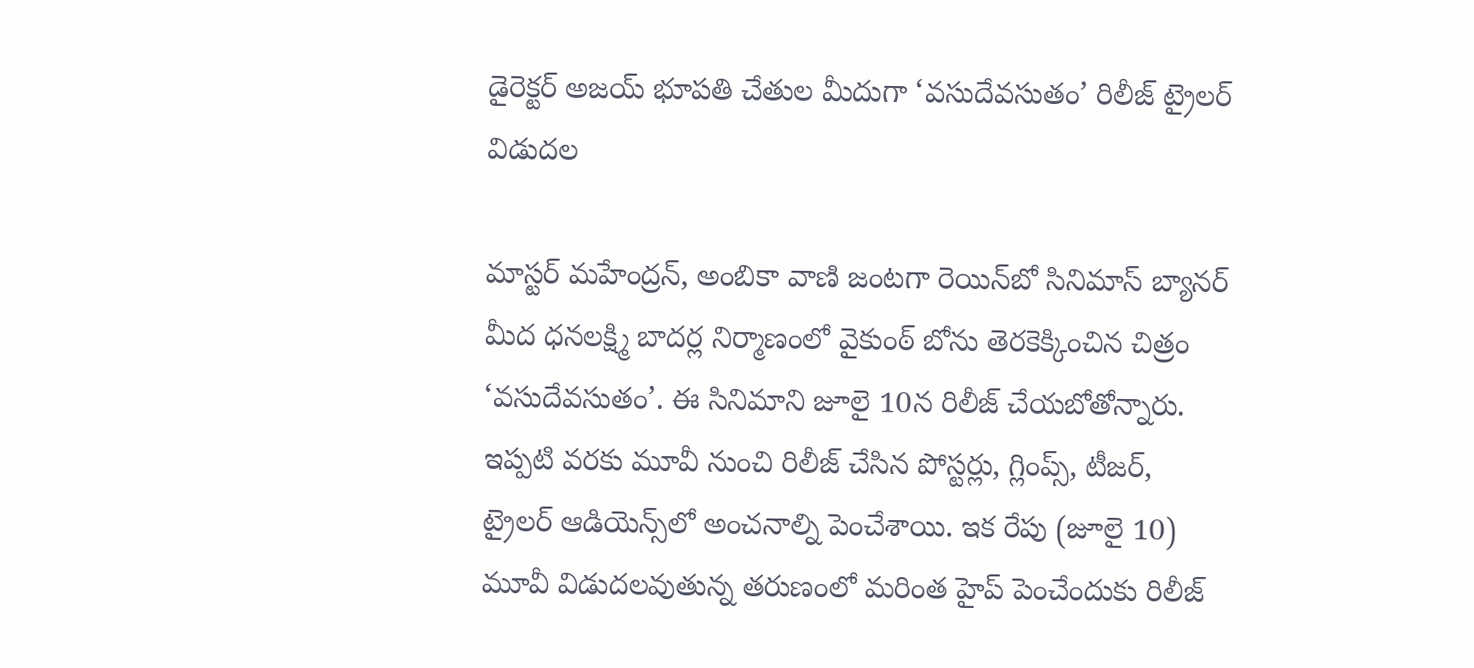డైరెక్టర్ అజయ్ భూపతి చేతుల మీదుగా ‘వసుదేవసుతం’ రిలీజ్ ట్రైలర్ విడుదల

మాస్టర్ మహేంద్రన్, అంబికా వాణి జంటగా రెయిన్‌బో సినిమాస్ బ్యానర్ మీద ధనలక్ష్మి బాదర్ల నిర్మాణంలో వైకుంఠ్ బోను తెరకెక్కించిన చిత్రం ‘వసుదేవసుతం’. ఈ సినిమాని జూలై 10న రిలీజ్ చేయబోతోన్నారు. ఇప్పటి వరకు మూవీ నుంచి రిలీజ్ చేసిన పోస్టర్లు, గ్లింప్స్, టీజర్, ట్రైలర్‌ ఆడియెన్స్‌లో అంచనాల్ని పెంచేశాయి. ఇక రేపు (జూలై 10) మూవీ విడుదలవుతున్న తరుణంలో మరింత హైప్ పెంచేందుకు రిలీజ్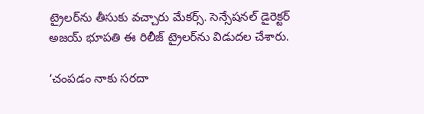ట్రైలర్‌ను తీసుకు వచ్చారు మేకర్స్. సెన్సేషనల్ డైరెక్టర్ అజయ్ భూపతి ఈ రిలీజ్ ట్రైలర్‌ను విడుదల చేశారు.

‘చంపడం నాకు సరదా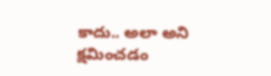కాదు.. అలా అని క్షమించడం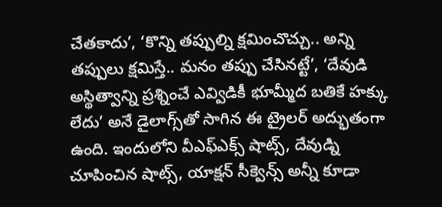చేతకాదు’, ‘కొన్ని తప్పుల్ని క్షమించొచ్చు.. అన్ని తప్పులు క్షమిస్తే.. మనం తప్పు చేసినట్టే’, ‘దేవుడి అస్థిత్వాన్ని ప్రశ్నించే ఎవ్విడికీ భూమ్మీద బతికే హక్కు లేదు’ అనే డైలాగ్స్‌తో సాగిన ఈ ట్రైలర్ అద్భుతంగా ఉంది. ఇందులోని వీఎఫ్ఎక్స్ షాట్స్, దేవుడ్ని చూపించిన షాట్స్, యాక్షన్ సీక్వెన్స్ అన్నీ కూడా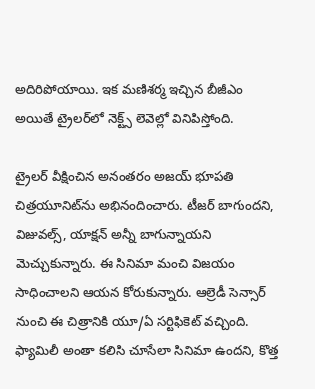అదిరిపోయాయి. ఇక మణిశర్మ ఇచ్చిన బీజీఎం అయితే ట్రైలర్‌లో నెక్ట్స్ లెవెల్లో వినిపిస్తోంది.

ట్రైలర్ వీక్షించిన అనంతరం అజయ్ భూపతి చిత్రయూనిట్‌ను అభినందించారు. టీజర్ బాగుందని, విజువల్స్, యాక్షన్ అన్నీ బాగున్నాయని మెచ్చుకున్నారు. ఈ సినిమా మంచి విజయం సాధించాలని ఆయన కోరుకున్నారు. ఆల్రెడీ సెన్సార్ నుంచి ఈ చిత్రానికి యూ/ఏ సర్టిఫికెట్ వచ్చింది. ఫ్యామిలీ అంతా కలిసి చూసేలా సినిమా ఉందని, కొత్త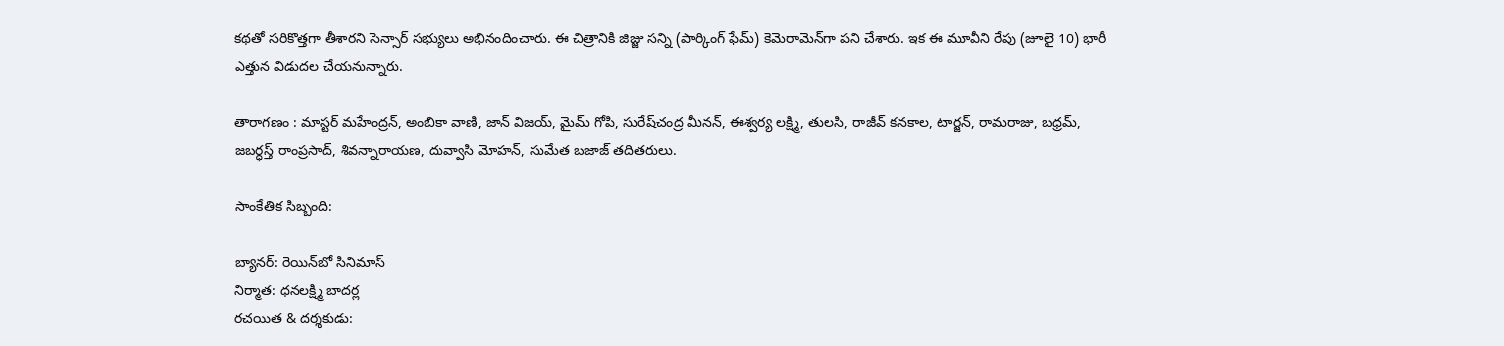కథతో సరికొత్తగా తీశారని సెన్సార్ సభ్యులు అభినందించారు. ఈ చిత్రానికి జిజ్జు సన్ని (పార్కింగ్ ఫేమ్) కెమెరామెన్‌గా పని చేశారు. ఇక ఈ మూవీని రేపు (జూలై 10) భారీ ఎత్తున విడుదల చేయనున్నారు.

తారాగణం : మాస్టర్ మహేంద్రన్, అంబికా వాణి, జాన్ విజయ్, మైమ్‌ గోపి, సురేష్‌చంద్ర మీనన్, ఈశ్వర్య లక్ష్మి, తులసి, రాజీవ్ కనకాల, టార్జన్, రామరాజు, బధ్రమ్, జబర్ధస్త్ రాంప్రసాద్, శివన్నారాయణ, దువ్వాసి మోహన్, సుమేత బజాజ్ తదితరులు.

సాంకేతిక సిబ్బంది:

బ్యానర్: రెయిన్‌బో సినిమాస్
నిర్మాత: ధనలక్ష్మి బాదర్ల
రచయిత & దర్శకుడు: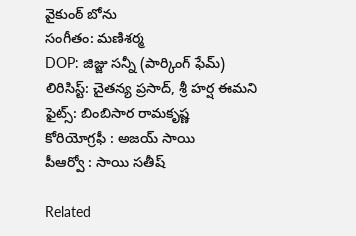వైకుంఠ్ బోను
సంగీతం: మణిశర్మ
DOP: జిజ్జు సన్నీ (పార్కింగ్ ఫేమ్)
లిరిసిస్ట్: చైతన్య ప్రసాద్, శ్రీ హర్ష ఈమని
ఫైట్స్: బింబిసార రామకృష్ణ
కోరియోగ్రఫీ : అజయ్ సాయి
పీఆర్వో : సాయి సతీష్

Related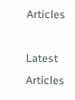Articles

Latest Articles